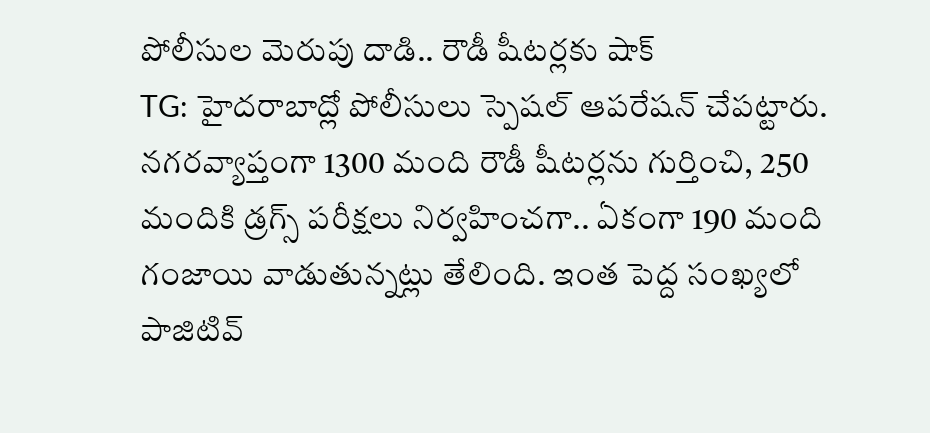పోలీసుల మెరుపు దాడి.. రౌడీ షీటర్లకు షాక్
TG: హైదరాబాద్లో పోలీసులు స్పెషల్ ఆపరేషన్ చేపట్టారు. నగరవ్యాప్తంగా 1300 మంది రౌడీ షీటర్లను గుర్తించి, 250 మందికి డ్రగ్స్ పరీక్షలు నిర్వహించగా.. ఏకంగా 190 మంది గంజాయి వాడుతున్నట్లు తేలింది. ఇంత పెద్ద సంఖ్యలో పాజిటివ్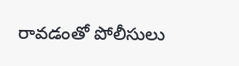రావడంతో పోలీసులు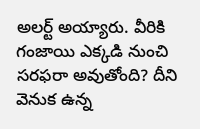అలర్ట్ అయ్యారు. వీరికి గంజాయి ఎక్కడి నుంచి సరఫరా అవుతోంది? దీని వెనుక ఉన్న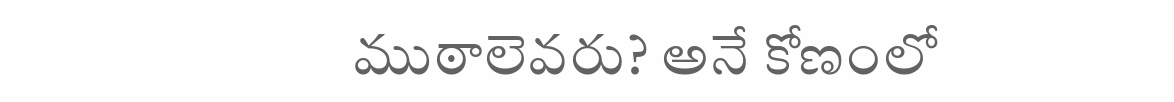ముఠాలెవరు? అనే కోణంలో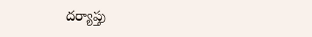దర్యాప్తు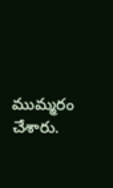ముమ్మరం చేశారు.